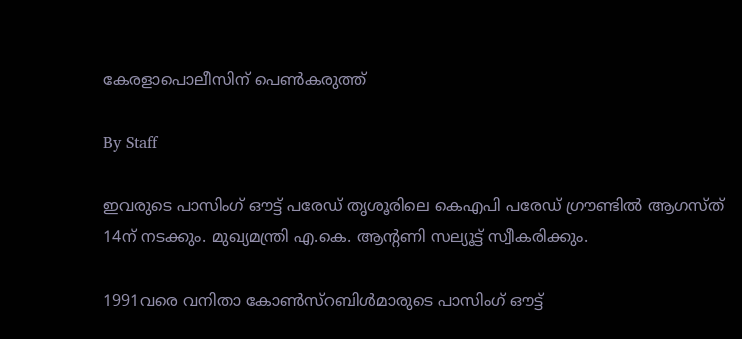കേരളാപൊലീസിന് പെണ്‍കരുത്ത്

By Staff

ഇവരുടെ പാസിംഗ് ഔട്ട് പരേഡ് തൃശൂരിലെ കെഎപി പരേഡ് ഗ്രൗണ്ടില്‍ ആഗസ്ത് 14ന് നടക്കും. മുഖ്യമന്ത്രി എ.കെ. ആന്റണി സല്യൂട്ട് സ്വീകരിക്കും.

1991വരെ വനിതാ കോണ്‍സ്റബിള്‍മാരുടെ പാസിംഗ് ഔട്ട്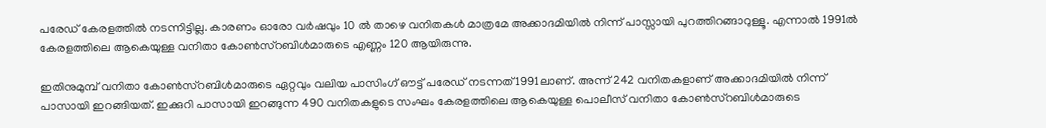പരേഡ് കേരളത്തില്‍ നടന്നിട്ടില്ല. കാരണം ഓരോ വര്‍ഷവും 10 ല്‍ താഴെ വനിതകള്‍ മാത്രമേ അക്കാദമിയില്‍ നിന്ന് പാസ്സായി പുറത്തിറങ്ങാറുള്ളൂ. എന്നാല്‍ 1991ല്‍ കേരളത്തിലെ ആകെയുള്ള വനിതാ കോണ്‍സ്റബിള്‍മാരുടെ എണ്ണം 120 ആയിരുന്നു.

ഇതിനുമുമ്പ് വനിതാ കോണ്‍സ്റബിള്‍മാരുടെ ഏറ്റവും വലിയ പാസിംഗ് ഔട്ട് പരേഡ് നടന്നത് 1991ലാണ്. അന്ന് 242 വനിതകളാണ് അക്കാദമിയില്‍ നിന്ന് പാസായി ഇറങ്ങിയത്. ഇക്കുറി പാസായി ഇറങ്ങുന്ന 490 വനിതകളുടെ സംഘം കേരളത്തിലെ ആകെയുള്ള പൊലീസ് വനിതാ കോണ്‍സ്റബിള്‍മാരുടെ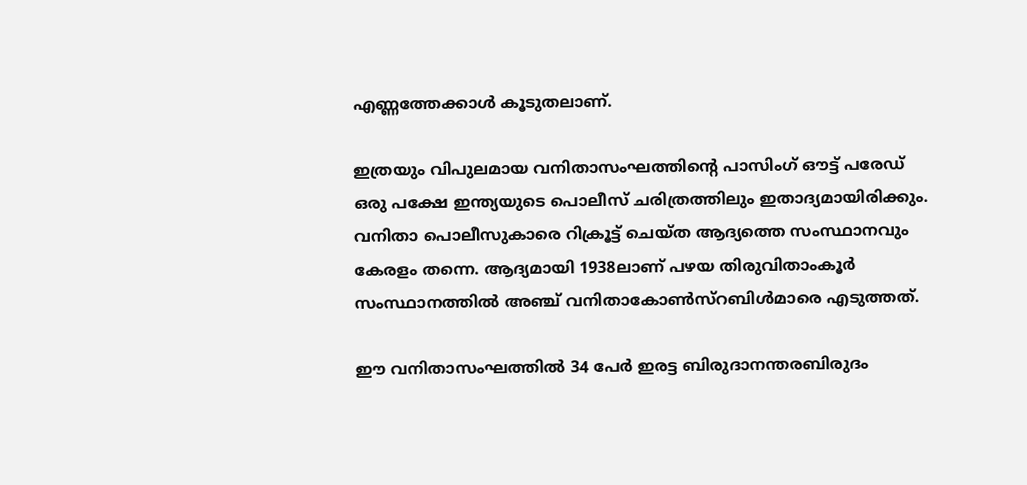എണ്ണത്തേക്കാള്‍ കൂടുതലാണ്.

ഇത്രയും വിപുലമായ വനിതാസംഘത്തിന്റെ പാസിംഗ് ഔട്ട് പരേഡ് ഒരു പക്ഷേ ഇന്ത്യയുടെ പൊലീസ് ചരിത്രത്തിലും ഇതാദ്യമായിരിക്കും. വനിതാ പൊലീസുകാരെ റിക്രൂട്ട് ചെയ്ത ആദ്യത്തെ സംസ്ഥാനവും കേരളം തന്നെ. ആദ്യമായി 1938ലാണ് പഴയ തിരുവിതാംകൂര്‍ സംസ്ഥാനത്തില്‍ അഞ്ച് വനിതാകോണ്‍സ്റബിള്‍മാരെ എടുത്തത്.

ഈ വനിതാസംഘത്തില്‍ 34 പേര്‍ ഇരട്ട ബിരുദാനന്തരബിരുദം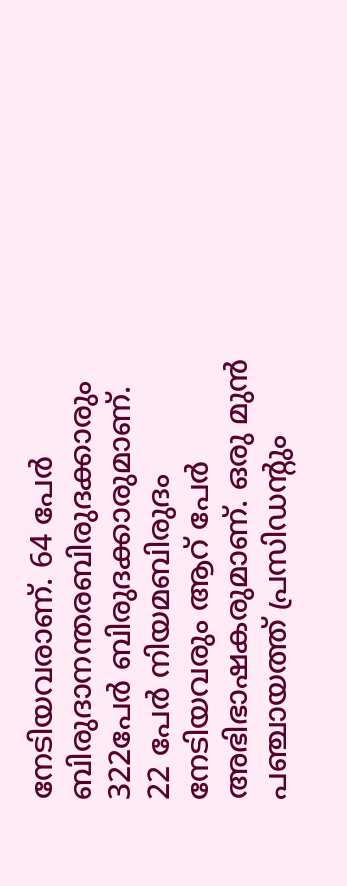നേടിയവരാണ്. 64 പേര്‍ ബിരുദാനന്തരബിരുദക്കാരും 322പേര്‍ ബിരുദക്കാരുമാണ്. 22 പേര്‍ നിയമബിരുദം നേടിയവരും ആറ് പേര്‍ അഭിഭാഷകരുമാണ്. ഒരു മുന്‍ പഞ്ചായത്ത് പ്രസിഡന്റും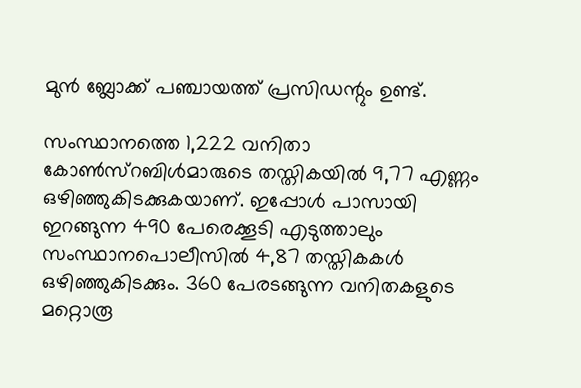മുന്‍ ബ്ലോക്ക് പഞ്ചായത്ത് പ്രസിഡന്റും ഉണ്ട്.

സംസ്ഥാനത്തെ 1,222 വനിതാ കോണ്‍സ്റബിള്‍മാരുടെ തസ്തികയില്‍ 9,77 എണ്ണം ഒഴിഞ്ഞുകിടക്കുകയാണ്. ഇപ്പോള്‍ പാസായി ഇറങ്ങുന്ന 490 പേരെക്കൂടി എടുത്താലും സംസ്ഥാനപൊലീസില്‍ 4,87 തസ്തികകള്‍ ഒഴിഞ്ഞുകിടക്കും. 360 പേരടങ്ങുന്ന വനിതകളുടെ മറ്റൊരൂ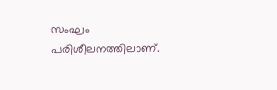സംഘം പരിശീലനത്തിലാണ്.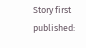Story first published: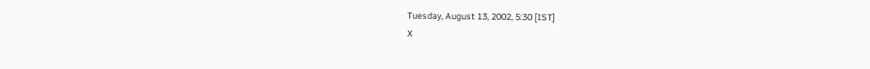Tuesday, August 13, 2002, 5:30 [IST]
X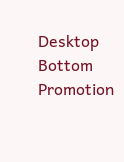Desktop Bottom Promotion